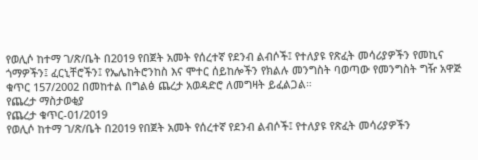የወሊሶ ከተማ ገ/ጽ/ቤት በ2019 የበጀት አመት የሰረተኛ የደንብ ልብሶች፤ የተለያዩ የጽፈት መሳሪያዎችን የመኪና ጎማዎችን፤ ፈርኒቸሮችን፤ የኤሌከትሮንከስ እና ሞተር ሰይከሎችን የክልሉ መንግስት ባወጣው የመንግስት ግዥ አዋጅ ቁጥር 157/2002 በመከተል በግልፅ ጨረታ አወዳድሮ ለመግዛት ይፈልጋል።
የጨረታ ማስታወቂያ
የጨረታ ቁጥር-01/2019
የወሊሶ ከተማ ገ/ጽ/ቤት በ2019 የበጀት አመት የሰረተኛ የደንብ ልብሶች፤ የተለያዩ የጽፈት መሳሪያዎችን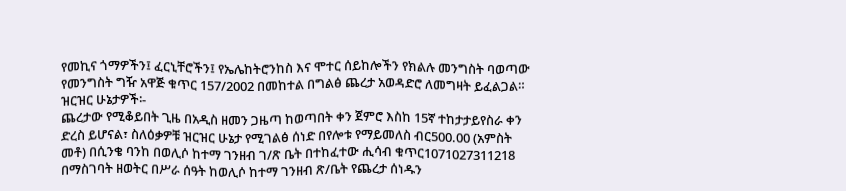የመኪና ጎማዎችን፤ ፈርኒቸሮችን፤ የኤሌከትሮንከስ እና ሞተር ሰይከሎችን የክልሉ መንግስት ባወጣው የመንግስት ግዥ አዋጅ ቁጥር 157/2002 በመከተል በግልፅ ጨረታ አወዳድሮ ለመግዛት ይፈልጋል።
ዝርዝር ሁኔታዎች፡-
ጨረታው የሚቆይበት ጊዜ በአዲስ ዘመን ጋዜጣ ከወጣበት ቀን ጀምሮ እስከ 15ኛ ተከታታይየስራ ቀን ድረስ ይሆናል፣ ስለዕቃዎቹ ዝርዝር ሁኔታ የሚገልፅ ሰነድ በየሎቱ የማይመለስ ብር500.00 (አምስት መቶ) በሲንቄ ባንከ በወሊሶ ከተማ ገንዘብ ገ/ጽ ቤት በተከፈተው ሒሳብ ቁጥር1071027311218 በማስገባት ዘወትር በሥራ ሰዓት ከወሊሶ ከተማ ገንዘብ ጽ/ቤት የጨረታ ሰነዱን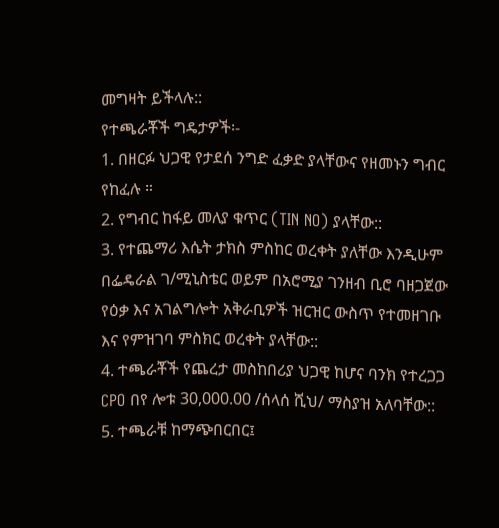መግዛት ይችላሉ::
የተጫራቾች ግዴታዎች፡-
1. በዘርፉ ህጋዊ የታደሰ ንግድ ፈቃድ ያላቸውና የዘመኑን ግብር የከፈሉ ።
2. የግብር ከፋይ መለያ ቁጥር (TIN NO) ያላቸው::
3. የተጨማሪ እሴት ታክስ ምስከር ወረቀት ያለቸው እንዲሁም በፌዴራል ገ/ሚኒስቴር ወይም በአሮሚያ ገንዘብ ቢሮ ባዘጋጀው የዕቃ እና አገልግሎት አቅራቢዎች ዝርዝር ውስጥ የተመዘገቡ እና የምዝገባ ምስክር ወረቀት ያላቸው::
4. ተጫራቾች የጨረታ መስከበሪያ ህጋዊ ከሆና ባንክ የተረጋጋ CPO በየ ሎቱ 30,000.00 /ሰላሰ ሺህ/ ማስያዝ አለባቸው::
5. ተጫራቹ ከማጭበርበር፤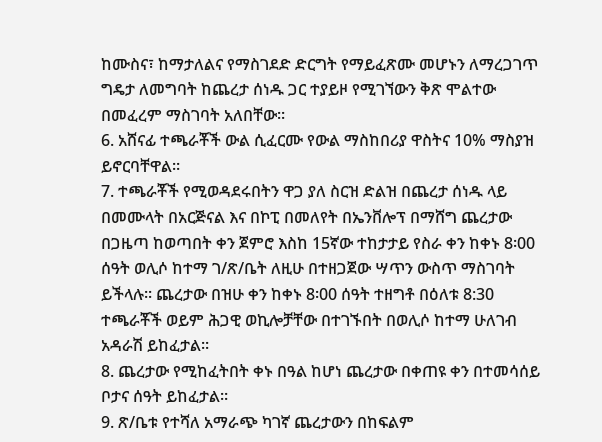ከሙስና፣ ከማታለልና የማስገደድ ድርግት የማይፈጽሙ መሆኑን ለማረጋገጥ ግዴታ ለመግባት ከጨረታ ሰነዱ ጋር ተያይዞ የሚገኘውን ቅጽ ሞልተው በመፈረም ማስገባት አለበቸው፡፡
6. አሸናፊ ተጫራቾች ውል ሲፈርሙ የውል ማስከበሪያ ዋስትና 10% ማስያዝ ይኖርባቸዋል።
7. ተጫራቾች የሚወዳደሩበትን ዋጋ ያለ ስርዝ ድልዝ በጨረታ ሰነዱ ላይ በመሙላት በአርጅናል እና በኮፒ በመለየት በኤንቨሎፕ በማሸግ ጨረታው በጋዜጣ ከወጣበት ቀን ጀምሮ እስከ 15ኛው ተከታታይ የስራ ቀን ከቀኑ 8፡00 ሰዓት ወሊሶ ከተማ ገ/ጽ/ቤት ለዚሁ በተዘጋጀው ሣጥን ውስጥ ማስገባት ይችላሉ፡፡ ጨረታው በዝሁ ቀን ከቀኑ 8፡00 ሰዓት ተዘግቶ በዕለቱ 8:30 ተጫራቾች ወይም ሕጋዊ ወኪሎቻቸው በተገኙበት በወሊሶ ከተማ ሁለገብ አዳራሽ ይከፈታል፡፡
8. ጨረታው የሚከፈትበት ቀኑ በዓል ከሆነ ጨረታው በቀጠዩ ቀን በተመሳሰይ ቦታና ሰዓት ይከፈታል።
9. ጽ/ቤቱ የተሻለ አማራጭ ካገኛ ጨረታውን በከፍልም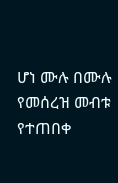ሆነ ሙሉ በሙሉ የመሰረዝ መብቱ የተጠበቀ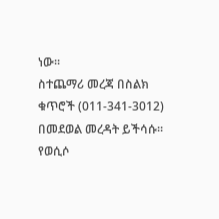ነው፡፡
ስተጨማሪ መረጃ በስልክ ቁጥሮች (011-341-3012) በመደወል መረዳት ይችሳሱ።
የወሲሶ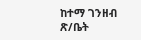ከተማ ገንዘብ ጽ/ቤት